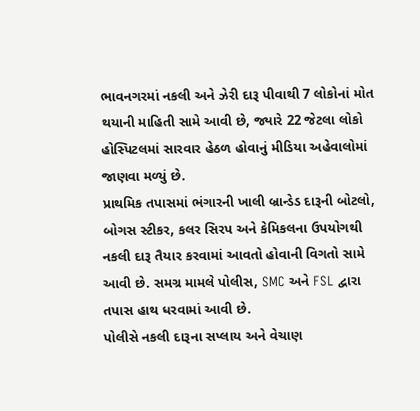ભાવનગરમાં નકલી અને ઝેરી દારૂ પીવાથી 7 લોકોનાં મોત થયાની માહિતી સામે આવી છે, જ્યારે 22 જેટલા લોકો હોસ્પિટલમાં સારવાર હેઠળ હોવાનું મીડિયા અહેવાલોમાં જાણવા મળ્યું છે.
પ્રાથમિક તપાસમાં ભંગારની ખાલી બ્રાન્ડેડ દારૂની બોટલો, બોગસ સ્ટીકર, કલર સિરપ અને કેમિકલના ઉપયોગથી નકલી દારૂ તૈયાર કરવામાં આવતો હોવાની વિગતો સામે આવી છે. સમગ્ર મામલે પોલીસ, SMC અને FSL દ્વારા તપાસ હાથ ધરવામાં આવી છે.
પોલીસે નકલી દારૂના સપ્લાય અને વેચાણ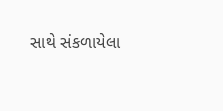સાથે સંકળાયેલા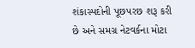શંકાસ્પદોની પૂછપરછ શરૂ કરી છે અને સમગ્ર નેટવર્કના મોટા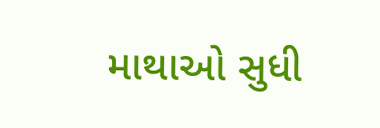માથાઓ સુધી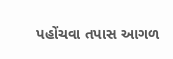પહોંચવા તપાસ આગળ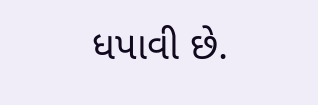ધપાવી છે.